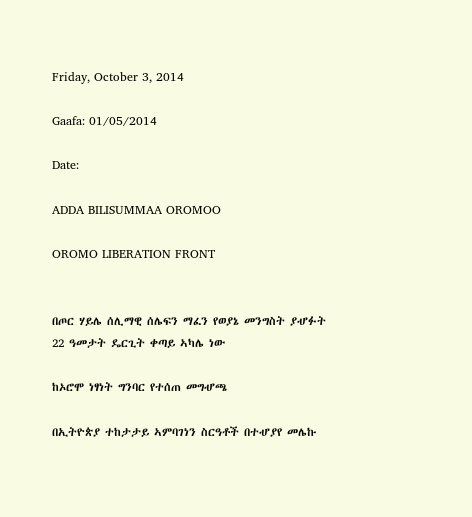Friday, October 3, 2014

Gaafa: 01/05/2014

Date:

ADDA BILISUMMAA OROMOO

OROMO LIBERATION FRONT


በጦር ሃይሌ ሰሊማዊ ሰሌፍን ማፈን የወያኔ መንግስት ያሇፉት 22 ዓመታት ዴርጊት ቀጣይ ኣካሌ ነው

ከኦሮሞ ነፃነት ግንባር የተሰጠ መግሇጫ

በኢትዮጵያ ተከታታይ ኣምባገነን ስርዓቶች በተሇያየ መሌኩ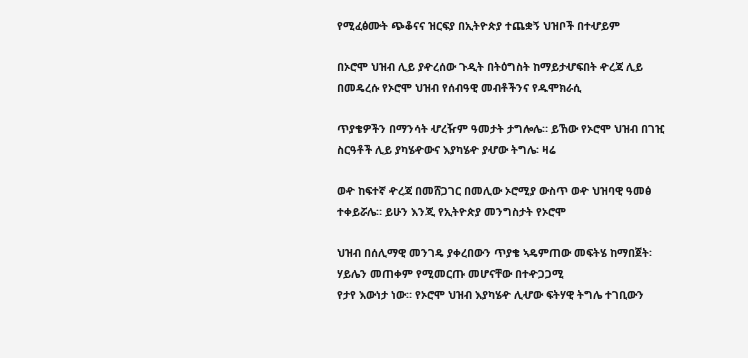የሚፈፅሙት ጭቆናና ዝርፍያ በኢትዮጵያ ተጨቋኝ ህዝቦች በተሇይም

በኦሮሞ ህዝብ ሊይ ያዯረሰው ጉዲት በትዕግስት ከማይታሇፍበት ዯረጃ ሊይ በመዴረሱ የኦሮሞ ህዝብ የሰብዓዊ መብቶችንና የዱሞክራሲ

ጥያቄዎችን በማንሳት ሇረዥም ዓመታት ታግሎሌ። ይኸው የኦሮሞ ህዝብ በገዢ ስርዓቶች ሊይ ያካሄዯውና እያካሄዯ ያሇው ትግሌ፡ ዛሬ

ወዯ ከፍተኛ ዯረጃ በመሸጋገር በመሊው ኦሮሚያ ውስጥ ወዯ ህዝባዊ ዓመፅ ተቀይሯሌ። ይሁን እንጂ የኢትዮጵያ መንግስታት የኦሮሞ

ህዝብ በሰሊማዊ መንገዴ ያቀረበውን ጥያቄ ኣዴምጠው መፍትሄ ከማበጀት፡ ሃይሌን መጠቀም የሚመርጡ መሆናቸው በተዯጋጋሚ
የታየ እውነታ ነው። የኦሮሞ ህዝብ እያካሄዯ ሊሇው ፍትሃዊ ትግሌ ተገቢውን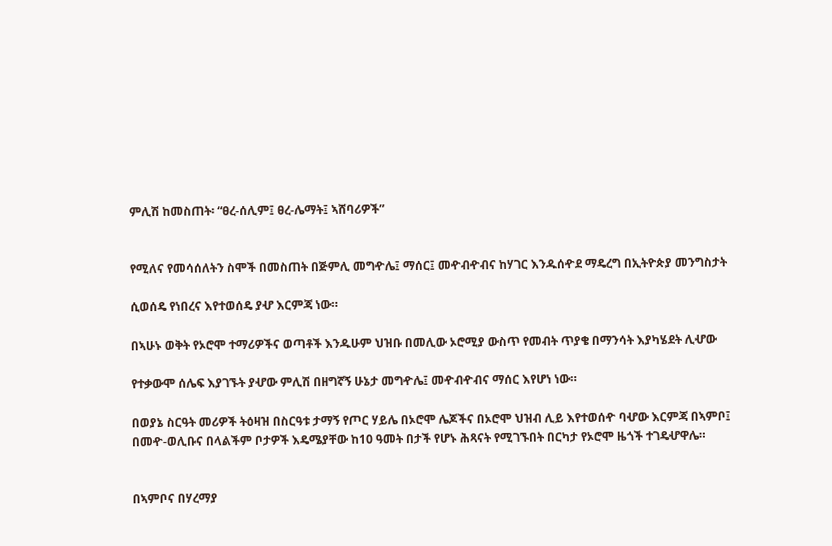ምሊሽ ከመስጠት፡ “ፀረ-ሰሊም፤ ፀረ-ሌማት፤ ኣሸባሪዎች”


የሚለና የመሳሰለትን ስሞች በመስጠት በጅምሊ መግዯሌ፤ ማሰር፤ መዯብዯብና ከሃገር እንዱሰዯደ ማዴረግ በኢትዮጵያ መንግስታት

ሲወሰዴ የነበረና እየተወሰዴ ያሇ እርምጃ ነው።

በኣሁኑ ወቅት የኦሮሞ ተማሪዎችና ወጣቶች እንዱሁም ህዝቡ በመሊው ኦሮሚያ ውስጥ የመብት ጥያቄ በማንሳት እያካሄደት ሊሇው

የተቃውሞ ሰሌፍ እያገኙት ያሇው ምሊሽ በዘግኛኝ ሁኔታ መግዯሌ፤ መዯብዯብና ማሰር እየሆነ ነው።

በወያኔ ስርዓት መሪዎች ትዕዛዝ በስርዓቱ ታማኝ የጦር ሃይሌ በኦሮሞ ሌጆችና በኦሮሞ ህዝብ ሊይ እየተወሰዯ ባሇው እርምጃ በኣምቦ፤
በመዯ-ወሊቡና በላልችም ቦታዎች እዴሜያቸው ከ10 ዓመት በታች የሆኑ ሕጻናት የሚገኙበት በርካታ የኦሮሞ ዜጎች ተገዴሇዋሌ።


በኣምቦና በሃረማያ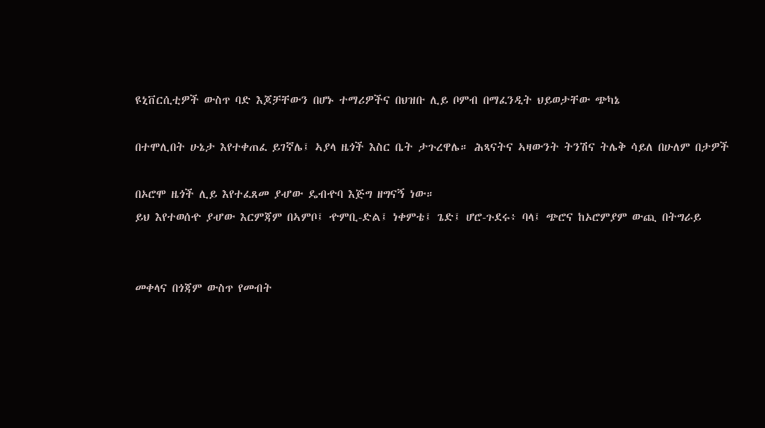ዩኒቨርሲቲዎች ውስጥ ባድ እጆቻቸውን በሆኑ ተማሪዎችና በህዝቡ ሊይ ቦምብ በማፈንዲት ህይወታቸው ጭካኔ

በተሞሊበት ሁኔታ እየተቀጠፈ ይገኛሌ፤ ኣያላ ዜጎች እስር ቤት ታጉረዋሌ። ሕጻናትና ኣዛውንት ትንሽና ትሌቅ ሳይለ በሁለም በታዎች

በኦሮሞ ዜጎች ሊይ እየተፈጸመ ያሇው ዴብዯባ እጅግ ዘግናኝ ነው።
ይህ እየተወሰዯ ያሇው እርምጃም በኣምቦ፤ ዯምቢ-ድል፤ ነቀምቴ፤ ጌድ፤ ሆሮ-ጉደሩ፥ ባላ፤ ጭሮና ከኦሮምያም ውጪ በትግራይ


መቀላና በጎጃም ውስጥ የመብት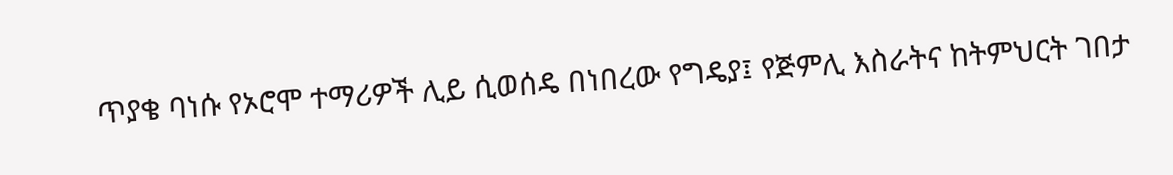ጥያቄ ባነሱ የኦሮሞ ተማሪዎች ሊይ ሲወሰዴ በነበረው የግዴያ፤ የጅምሊ እስራትና ከትምህርት ገበታ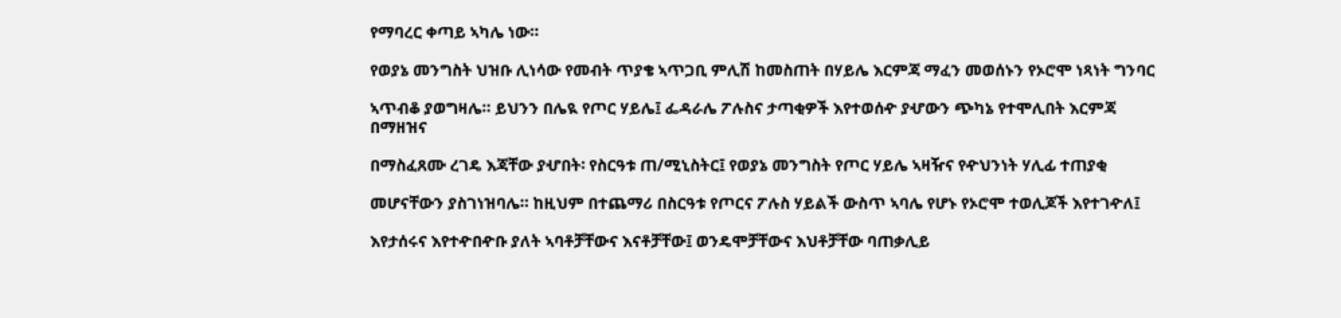የማባረር ቀጣይ ኣካሌ ነው።

የወያኔ መንግስት ህዝቡ ሊነሳው የመብት ጥያቄ ኣጥጋቢ ምሊሽ ከመስጠት በሃይሌ እርምጃ ማፈን መወሰኑን የኦሮሞ ነጻነት ግንባር

ኣጥብቆ ያወግዛሌ። ይህንን በሌዪ የጦር ሃይሌ፤ ፌዳራሌ ፖሉስና ታጣቂዎች እየተወሰዯ ያሇውን ጭካኔ የተሞሊበት እርምጃ በማዘዝና

በማስፈጸሙ ረገዴ እጃቸው ያሇበት፡ የስርዓቱ ጠ/ሚኒስትር፤ የወያኔ መንግስት የጦር ሃይሌ ኣዛዥና የዯህንነት ሃሊፊ ተጠያቂ

መሆናቸውን ያስገነዝባሌ። ከዚህም በተጨማሪ በስርዓቱ የጦርና ፖሉስ ሃይልች ውስጥ ኣባሌ የሆኑ የኦሮሞ ተወሊጆች እየተገዯለ፤

እየታሰሩና እየተዯበዯቡ ያለት ኣባቶቻቸውና እናቶቻቸው፤ ወንዴሞቻቸውና እህቶቻቸው ባጠቃሊይ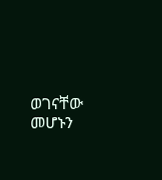ወገናቸው መሆኑን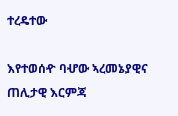ተረዴተው

እየተወሰዯ ባሇው ኣረመኔያዊና ጠሊታዊ እርምጃ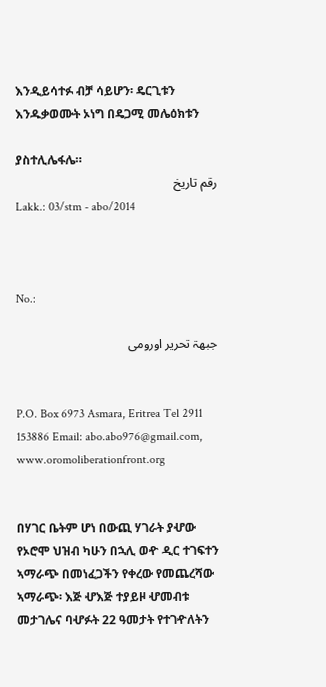እንዲይሳተፉ ብቻ ሳይሆን፡ ዴርጊቱን እንዱቃወሙት ኦነግ በዴጋሚ መሌዕክቱን

ያስተሊሌፋሌ።
رقم تاريخ
Lakk.: 03/stm - abo/2014



No.:

جبهۃ تحرير اورومى


P.O. Box 6973 Asmara, Eritrea Tel 2911 153886 Email: abo.abo976@gmail.com, www.oromoliberationfront.org


በሃገር ቤትም ሆነ በውጪ ሃገራት ያሇው የኦሮሞ ህዝብ ካሁን በኋሊ ወዯ ዲር ተገፍተን ኣማራጭ በመነፈጋችን የቀረው የመጨረሻው ኣማራጭ፡ እጅ ሇእጅ ተያይዞ ሇመብቱ መታገሌና ባሇፉት 22 ዓመታት የተገዯለትን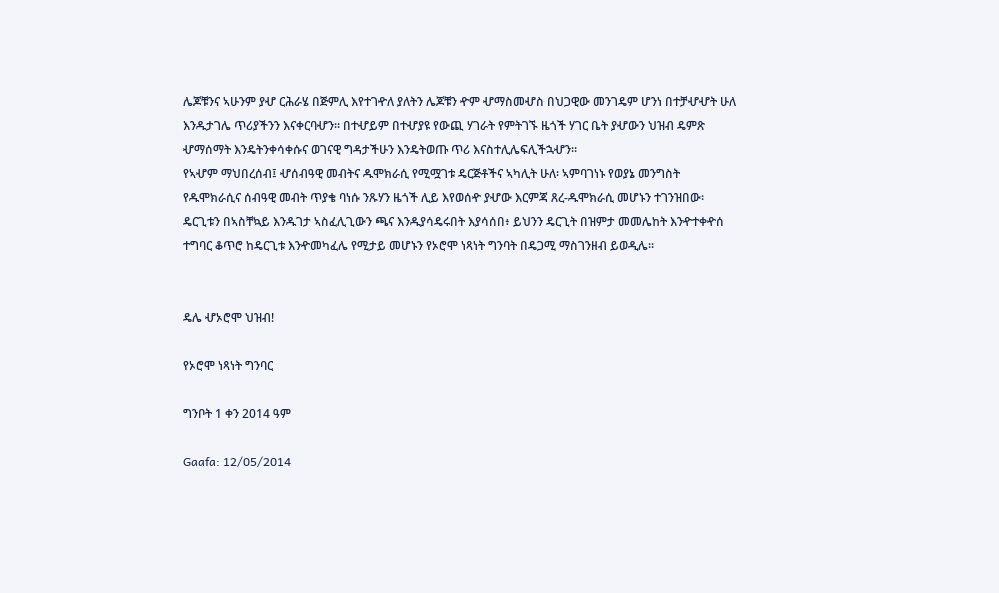ሌጆቹንና ኣሁንም ያሇ ርሕራሄ በጅምሊ እየተገዯለ ያለትን ሌጆቹን ዯም ሇማስመሇስ በህጋዊው መንገዴም ሆንነ በተቻሇሇት ሁለ እንዱታገሌ ጥሪያችንን እናቀርባሇን። በተሇይም በተሇያዩ የውጪ ሃገራት የምትገኙ ዜጎች ሃገር ቤት ያሇውን ህዝብ ዴምጽ ሇማሰማት እንዴትንቀሳቀሱና ወገናዊ ግዳታችሁን እንዴትወጡ ጥሪ እናስተሊሌፍሊችኋሇን።
የኣሇም ማህበረሰብ፤ ሇሰብዓዊ መብትና ዱሞክራሲ የሚሟገቱ ዴርጅቶችና ኣካሊት ሁለ፡ ኣምባገነኑ የወያኔ መንግስት የዱሞክራሲና ሰብዓዊ መብት ጥያቄ ባነሱ ንጹሃን ዜጎች ሊይ እየወሰዯ ያሇው እርምጃ ጸረ-ዱሞክራሲ መሆኑን ተገንዝበው፡ ዴርጊቱን በኣስቸኳይ እንዱገታ ኣስፈሊጊውን ጫና እንዱያሳዴሩበት እያሳሰበ፥ ይህንን ዴርጊት በዝምታ መመሌከት እንዯተቀዯሰ ተግባር ቆጥሮ ከዴርጊቱ እንዯመካፈሌ የሚታይ መሆኑን የኦሮሞ ነጻነት ግንባት በዴጋሚ ማስገንዘብ ይወዲሌ።


ዴሌ ሇኦሮሞ ህዝብ!

የኦሮሞ ነጻነት ግንባር

ግንቦት 1 ቀን 2014 ዓም

Gaafa: 12/05/2014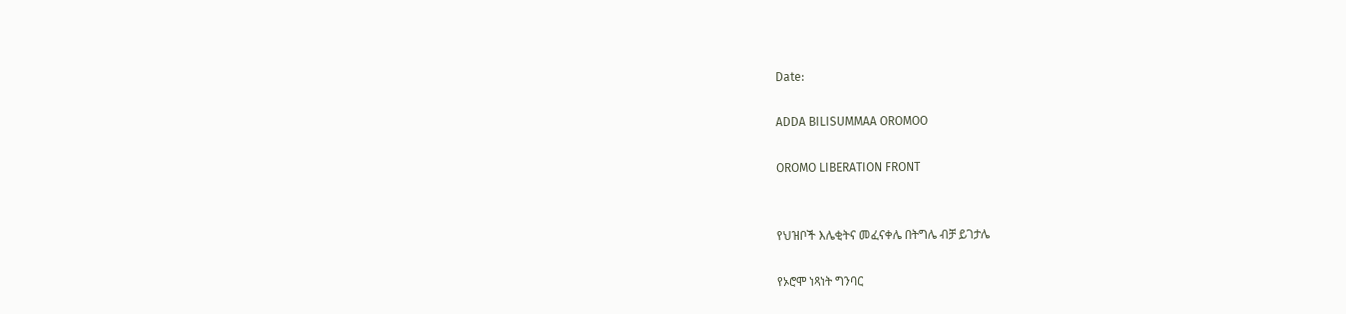Date:

ADDA BILISUMMAA OROMOO

OROMO LIBERATION FRONT


የህዝቦች እሌቂትና መፈናቀሌ በትግሌ ብቻ ይገታሌ

የኦሮሞ ነጻነት ግንባር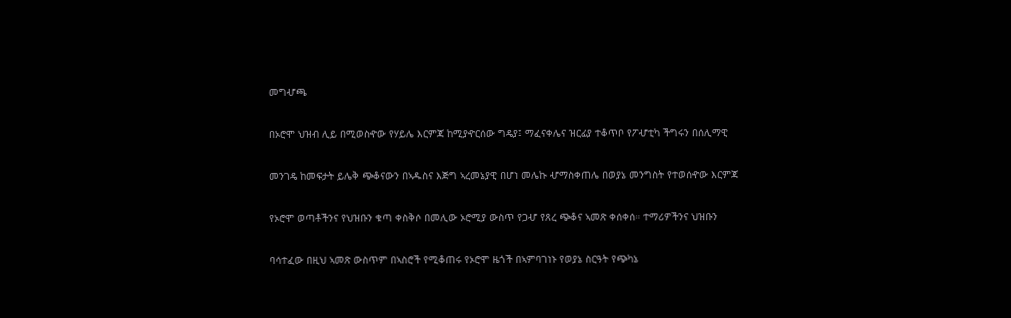መግሇጫ

በኦሮሞ ህዝብ ሊይ በሚወስዯው የሃይሌ እርምጃ ከሚያዯርሰው ግዴያ፤ ማፈናቀሌና ዝርፊያ ተቆጥቦ የፖሇቲካ ችግሩን በሰሊማዊ

መንገዴ ከመፍታት ይሌቅ ጭቆናውን በኣዱስና እጅግ ኣረመኔያዊ በሆነ መሌኩ ሇማስቀጠሌ በወያኔ መንግስት የተወሰዯው እርምጃ

የኦሮሞ ወጣቶችንና የህዝቡን ቁጣ ቀስቅሶ በመሊው ኦሮሚያ ውስጥ የጋሇ የጸረ ጭቆና ኣመጽ ቀሰቀሰ። ተማሪዎችንና ህዝቡን

ባሳተፈው በዚህ ኣመጽ ውስጥም በኣስሮች የሚቆጠሩ የኦሮሞ ዜጎች በኣምባገነኑ የወያኔ ስርዓት የጭካኔ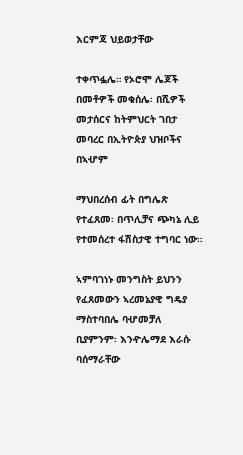እርምጃ ህይወታቸው

ተቀጥፏሌ። የኦሮሞ ሌጆች በመቶዎች መቁሰሌ፡ በሺዎች መታሰርና ከትምህርት ገበታ መባረር በኢትዮጵያ ህዝቦችና በኣሇም

ማህበረሰብ ፊት በግሌጽ የተፈጸመ፡ በጥሊቻና ጭካኔ ሊይ የተመሰረተ ፋሽስታዊ ተግባር ነው።

ኣምባገነኑ መንግስት ይህንን የፈጸመውን ኣረመኔያዊ ግዴያ ማስተባበሌ ባሇመቻለ ቢያምንም፡ እንዯሌማደ እራሱ ባሰማራቸው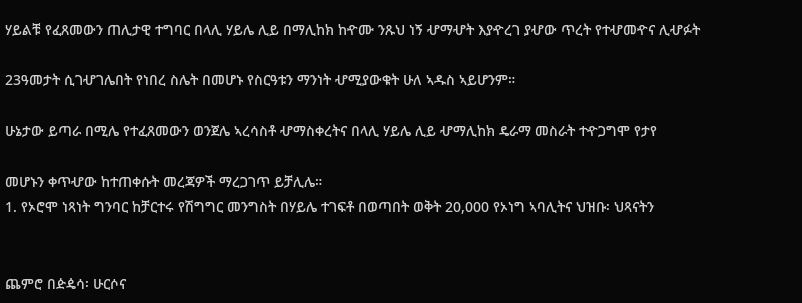ሃይልቹ የፈጸመውን ጠሊታዊ ተግባር በላሊ ሃይሌ ሊይ በማሊከክ ከዯሙ ንጹህ ነኝ ሇማሇት እያዯረገ ያሇው ጥረት የተሇመዯና ሊሇፉት

23ዓመታት ሲገሇገሌበት የነበረ ስሌት በመሆኑ የስርዓቱን ማንነት ሇሚያውቁት ሁለ ኣዱስ ኣይሆንም።

ሁኔታው ይጣራ በሚሌ የተፈጸመውን ወንጀሌ ኣረሳስቶ ሇማስቀረትና በላሊ ሃይሌ ሊይ ሇማሊከክ ዴራማ መስራት ተዯጋግሞ የታየ

መሆኑን ቀጥሇው ከተጠቀሱት መረጃዎች ማረጋገጥ ይቻሊሌ።
1. የኦሮሞ ነጻነት ግንባር ከቻርተሩ የሽግግር መንግስት በሃይሌ ተገፍቶ በወጣበት ወቅት 20,000 የኦነግ ኣባሊትና ህዝቡ፡ ህጻናትን


ጨምሮ በዽዼሳ፡ ሁርሶና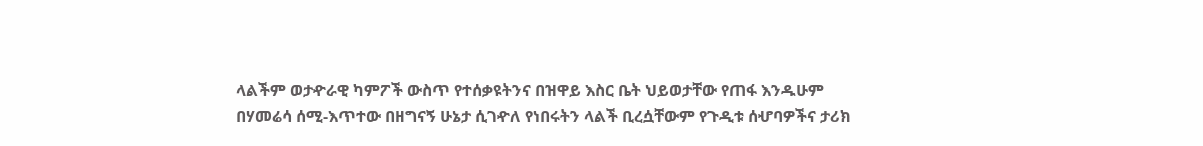ላልችም ወታዯራዊ ካምፖች ውስጥ የተሰቃዩትንና በዝዋይ እስር ቤት ህይወታቸው የጠፋ እንዱሁም
በሃመሬሳ ሰሚ-እጥተው በዘግናኝ ሁኔታ ሲገዯለ የነበሩትን ላልች ቢረሷቸውም የጉዲቱ ሰሇባዎችና ታሪክ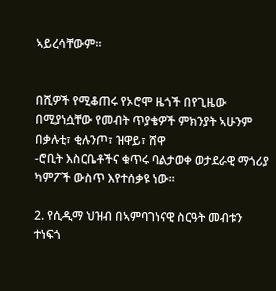ኣይረሳቸውም።


በሺዎች የሚቆጠሩ የኦሮሞ ዜጎች በየጊዜው በሚያነሷቸው የመብት ጥያቄዎች ምክንያት ኣሁንም በቃሉቲ፣ ቂሉንጦ፣ ዝዋይ፣ ሸዋ
-ሮቢት እስርቤቶችና ቁጥሩ ባልታወቀ ወታደራዊ ማጎሪያ ካምፖች ውስጥ እየተሰቃዩ ነው።

2. የሲዲማ ህዝብ በኣምባገነናዊ ስርዓት መብቱን ተነፍጎ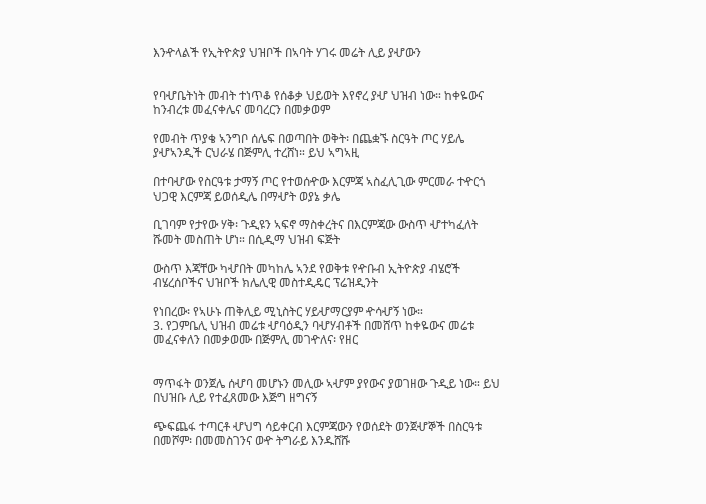እንዯላልች የኢትዮጵያ ህዝቦች በኣባት ሃገሩ መሬት ሊይ ያሇውን


የባሇቤትነት መብት ተነጥቆ የሰቆቃ ህይወት እየኖረ ያሇ ህዝብ ነው። ከቀዬውና ከንብረቱ መፈናቀሌና መባረርን በመቃወም

የመብት ጥያቄ ኣንግቦ ሰሌፍ በወጣበት ወቅት፡ በጨቋኙ ስርዓት ጦር ሃይሌ ያሇኣንዲች ርህራሄ በጅምሊ ተረሸነ። ይህ ኣግኣዚ

በተባሇው የስርዓቱ ታማኝ ጦር የተወሰዯው እርምጃ ኣስፈሊጊው ምርመራ ተዯርጎ ህጋዊ እርምጃ ይወሰዲሌ በማሇት ወያኔ ቃሌ

ቢገባም የታየው ሃቅ፡ ጉዲዩን ኣፍኖ ማስቀረትና በእርምጃው ውስጥ ሇተካፈለት ሹመት መስጠት ሆነ። በሲዲማ ህዝብ ፍጅት

ውስጥ እጃቸው ካሇበት መካከሌ ኣንደ የወቅቱ የዯቡብ ኢትዮጵያ ብሄሮች ብሄረሰቦችና ህዝቦች ክሌሊዊ መስተዲዴር ፕሬዝዲንት

የነበረው፡ የኣሁኑ ጠቅሊይ ሚኒስትር ሃይሇማርያም ዯሳሇኝ ነው።
3. የጋምቤሊ ህዝብ መሬቱ ሇባዕዲን ባሇሃብቶች በመሸጥ ከቀዬውና መሬቱ መፈናቀለን በመቃወሙ በጅምሊ መገዯለና፡ የዘር


ማጥፋት ወንጀሌ ሰሇባ መሆኑን መሊው ኣሇም ያየውና ያወገዘው ጉዲይ ነው። ይህ በህዝቡ ሊይ የተፈጸመው እጅግ ዘግናኝ

ጭፍጨፋ ተጣርቶ ሇህግ ሳይቀርብ እርምጃውን የወሰደት ወንጀሇኞች በስርዓቱ በመሾም፡ በመመስገንና ወዯ ትግራይ እንዱሸሹ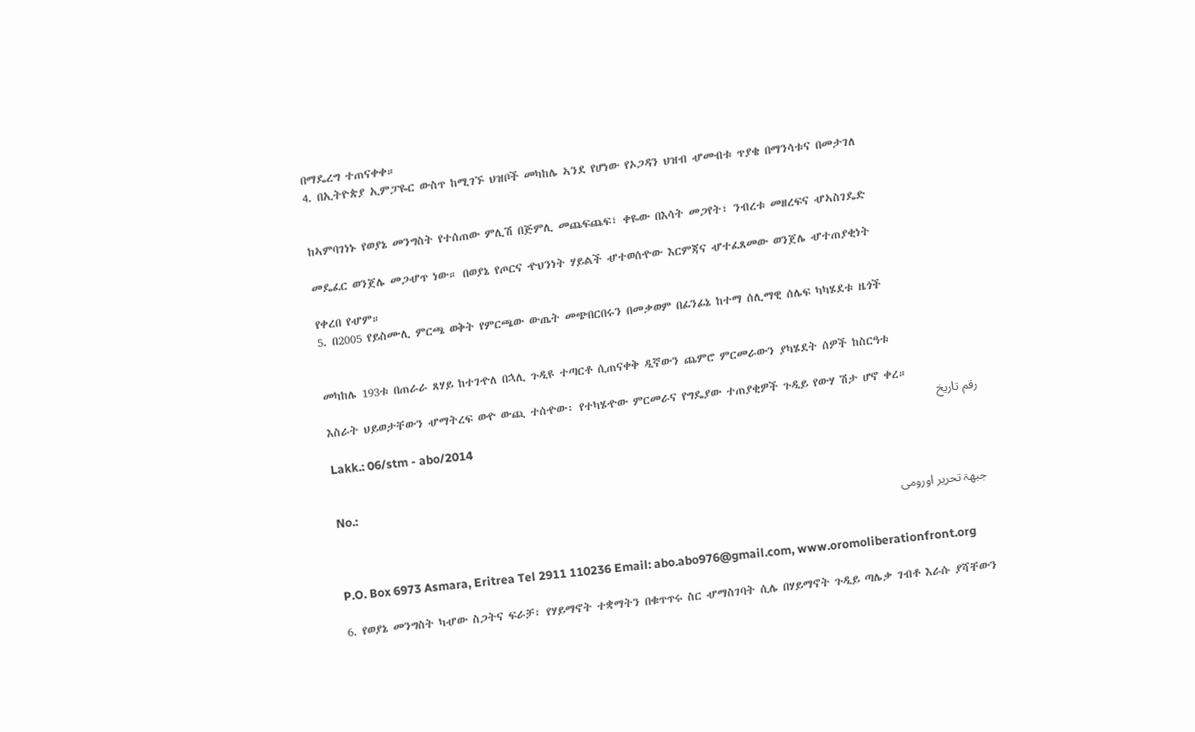በማዴረግ ተጠናቀቀ።
4. በኢትዮጵያ ኢምፓዬር ውስጥ ከሚገኙ ህዝቦች መካከሌ ኣንደ የሆነው የኦጋዳን ህዝብ ሇመብቱ ጥያቄ በማንሳቱና በመታገለ


ከኣምባገነኑ የወያኔ መንግስት የተሰጠው ምሊሽ በጅምሊ መጨፍጨፍ፣ ቀዬው በእሳት መጋየት፣ ንብረቱ መዘረፍና ሇኣስገዴድ

መዴፈር ወንጀሌ መጋሇጥ ነው። በወያኔ የጦርና ዯህንነት ሃይልች ሇተወሰዯው እርምጃና ሇተፈጸመው ወንጀሌ ሇተጠያቂነት

የቀረበ የሇም።
5. በ2005 የይስሙሊ ምርጫ ወቅት የምርጫው ውጤት መጭበርበሩን በመቃወም በፊንፊኔ ከተማ ሰሊማዊ ሰሌፍ ካካሄደቱ ዜጎች


መካከሌ 193ቱ በጠራራ ጸሃይ ከተገዯለ በኋሊ ጉዲዩ ተጣርቶ ሲጠናቀቅ ዲኛውን ጨምሮ ምርመራውን ያካሄደት ሰዎች ከስርዓቱ

እስራት ህይወታቸውን ሇማትረፍ ወዯ ውጪ ተሰዯው፡ የተካሄዯው ምርመራና የግዴያው ተጠያቂዎች ጉዲይ የውሃ ሽታ ሆኖ ቀረ።
رقم تاريخ
Lakk.: 06/stm - abo/2014


No.:
جبهۃ تحرير اورومى


P.O. Box 6973 Asmara, Eritrea Tel 2911 110236 Email: abo.abo976@gmail.com, www.oromoliberationfront.org

6. የወያኔ መንግስት ካሇው ስጋትና ፍራቻ፡ የሃይማኖት ተቋማትን በቁጥጥሩ ስር ሇማስገባት ሲሌ በሃይማኖት ጉዲይ ጣሌቃ ገብቶ እራሱ ያሻቸውን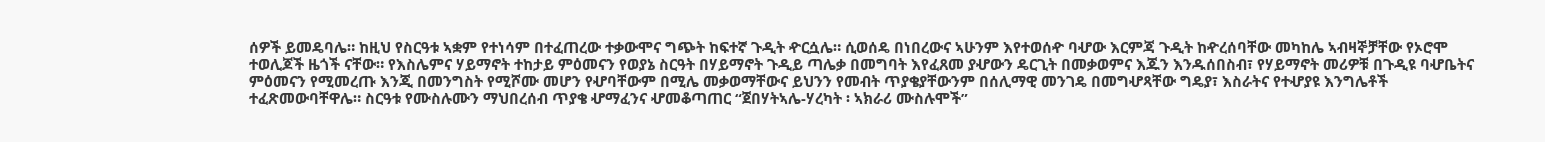ሰዎች ይመዴባሌ። ከዚህ የስርዓቱ ኣቋም የተነሳም በተፈጠረው ተቃውሞና ግጭት ከፍተኛ ጉዲት ዯርሷሌ። ሲወሰዴ በነበረውና ኣሁንም እየተወሰዯ ባሇው እርምጃ ጉዲት ከዯረሰባቸው መካከሌ ኣብዛኞቻቸው የኦሮሞ ተወሊጆች ዜጎች ናቸው። የእስሌምና ሃይማኖት ተከታይ ምዕመናን የወያኔ ስርዓት በሃይማኖት ጉዲይ ጣሌቃ በመግባት እየፈጸመ ያሇውን ዴርጊት በመቃወምና እጁን እንዱሰበስብ፣ የሃይማኖት መሪዎቹ በጉዲዩ ባሇቤትና ምዕመናን የሚመረጡ እንጂ በመንግስት የሚሾሙ መሆን የሇባቸውም በሚሌ መቃወማቸውና ይህንን የመብት ጥያቄያቸውንም በሰሊማዊ መንገዴ በመግሇጻቸው ግዴያ፣ እስራትና የተሇያዩ እንግሌቶች ተፈጽመውባቸዋሌ። ስርዓቱ የሙስሉሙን ማህበረሰብ ጥያቄ ሇማፈንና ሇመቆጣጠር “ጀበሃትኣሌ-ሃረካት ፡ ኣክራሪ ሙስሉሞች”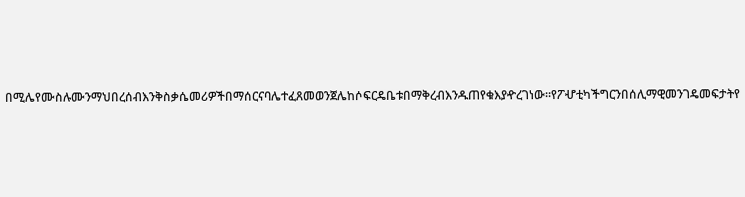በሚሌየሙስሉሙንማህበረሰብእንቅስቃሴመሪዎችበማሰርናባሌተፈጸመወንጀሌከሶፍርዴቤቱበማቅረብእንዱጠየቁእያዯረገነው።የፖሇቲካችግርንበሰሊማዊመንገዴመፍታትየ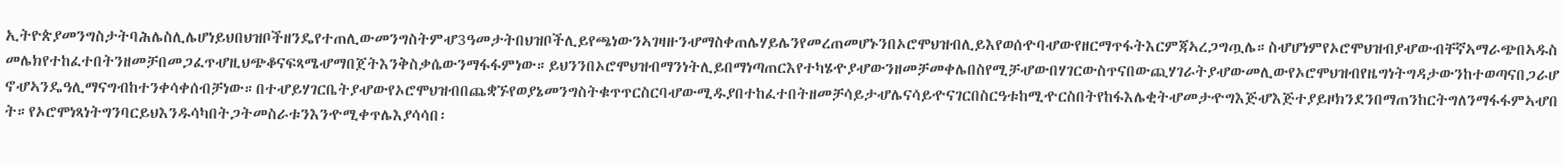ኢትዮጵያመንግስታትባሕሌስሊሌሆነይህበህዝቦችዘንዴየተጠሊውመንግስትምሇ3ዓመታትበህዝቦችሊይየጫነውንኣገዛዙንሇማስቀጠሌሃይሌንየመረጠመሆኑንበኦሮሞህዝብሊይእየወሰዯባሇውየዘርማጥፋትእርምጃኣረጋግጧሌ።ስሇሆነምየኦሮሞህዝብያሇውብቸኛኣማራጭበኣዱስመሌክየተከፈተበትንዘመቻበመጋፈጥሇዚህጭቆናፍጻሜሇማበጀትእንቅስቃሴውንማፋፋምነው።ይህንንበኦሮሞህዝብማንነትሊይበማነጣጠርእየተካሄዯያሇውንዘመቻመቀሌበስየሚቻሇውበሃገርውስጥናበውጪሃገራትያሇውመሊውየኦሮሞህዝብየዜግነትግዳታውንከተወጣናበጋራሆኖሇኣንዴዓሊማናግብከተንቀሳቀሰብቻነው።በተሇይሃገርቤትያሇውየኦሮሞህዝብበጨቋኙየወያኔመንግስትቁጥጥርስርባሇውሚዱያበተከፈተበትዘመቻሳይታሇሌናሳይዯናገርበስርዓቱከሚዯርስበትየከፋእሌቂትሇመታዯግእጅሇእጅተያይዞክንደንበማጠንከርትግለንማፋፋምኣሇበት።የኦሮሞነጻነትግንባርይህእንዱሳካበትጋትመስራቱንእንዯሚቀጥሌእያሳሳበ፡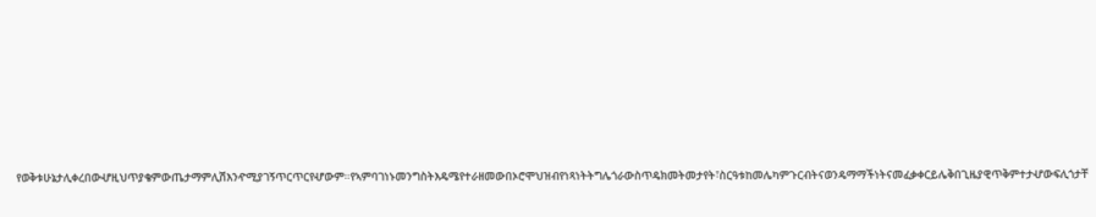የወቅቱሁኔታሊቀረበውሇዚህጥያቄምውጤታማምሊሽእንዯሚያገኝጥርጥርየሇውም።የኣምባገነኑመንግስትእዴሜየተራዘመውበኦሮሞህዝብየነጻነትትግሌጎራውስጥዴክመትመታየት፣ስርዓቱከመሌካምጉርብትናወንዴማማችነትናመፈቃቀርይሌቅበጊዜያዊጥቅምተታሇውፍሊጎታቸ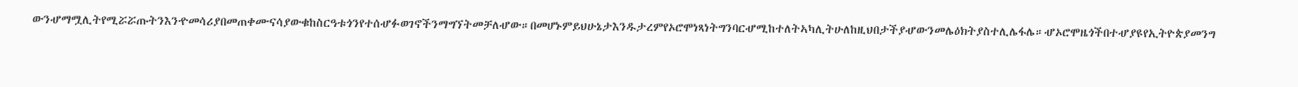ውንሇማሟሊትየሚሯሯጡትንእንዯመሳሪያበመጠቀሙናሳያውቁከስርዓቱጎንየተሰሇፉወገኖችንማግኘትመቻለሇው።በመሆኑምይህሁኔታእንዱታረምየኦሮሞነጻነትግንባርሇሚከተለትኣካሊትሁለከዚህበታችያሇውንመሌዕክትያስተሊሌፋሌ።ሇኦሮሞዜጎችበተሇያዩየኢትዮጵያመንግ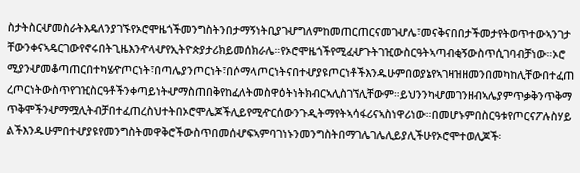ስታትስርሇመስራትእዴለንያገኙየኦሮሞዜጎችመንግስትንበታማኝነትቢያገሇግለምከመጠርጠርናመገሇሌ፣መናቅናበበታችመታየትወጥተውኣንገታቸውንቀናኣዴርገውየኖሩበትጊዜእንዯላሇየኢትዮጵያታሪክይመሰክራሌ።የኦሮሞዜጎችየሚፈሇጉትገዢውስርዓትኣጣብቂኝውስጥሲገባብቻነው።ኦሮሚያንሇመቆጣጠርበተካሄዯጦርነት፣በጣሌያንጦርነት፣በሶማላጦርነትናበተሇያዩጦርነቶችእንዱሁምበወያኔየኣገዛዝዘመንበመካከሊቸውበተፈጠረጦርነትውስጥየገዢስርዓቶችንቀጣይነትሇማስጠበቅየከፈለትመስዋዕትነትክብርኣሊስገኘሊቸውም።ይህንንካሇመገንዘብኣሌያምጥቃቅንጥቅማጥቅሞችንሇማሟሊትብቻበተፈጠረስህተትበኦሮሞሌጆችሊይየሚዯርሰውንጉዲትማየትኣሳፋሪናኣስነዋሪነው።በመሆኑምበስርዓቱየጦርናፖሉስሃይልችእንዱሁምበተሇያዩየመንግስትመዋቅሮችውስጥበመሰሇፍኣምባገነኑንመንግስትበማገሌገሌሊይያሊችሁየኦሮሞተወሊጆች፡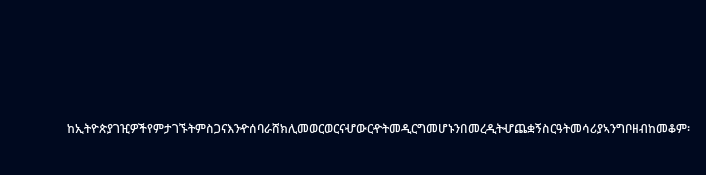ከኢትዮጵያገዢዎችየምታገኙትምስጋናእንዯሰባራሸክሊመወርወርናሇውርዯትመዲርግመሆኑንበመረዲትሇጨቋኝስርዓትመሳሪያኣንግቦዘብከመቆም፡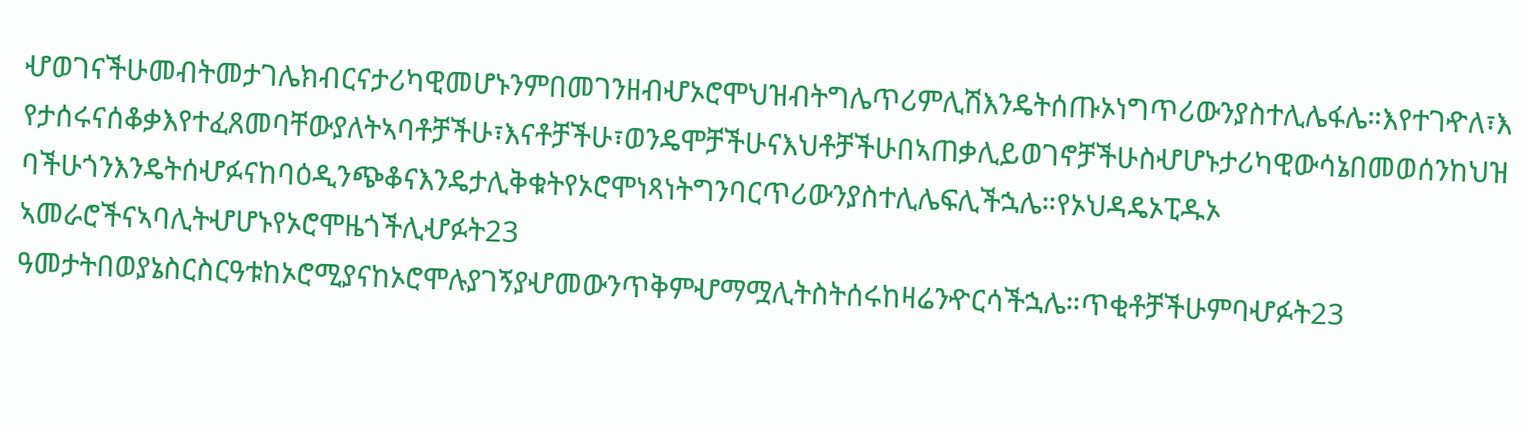ሇወገናችሁመብትመታገሌክብርናታሪካዊመሆኑንምበመገንዘብሇኦሮሞህዝብትግሌጥሪምሊሽእንዴትሰጡኦነግጥሪውንያስተሊሌፋሌ።እየተገዯለ፣እየታሰሩናሰቆቃእየተፈጸመባቸውያለትኣባቶቻችሁ፣እናቶቻችሁ፣ወንዴሞቻችሁናእህቶቻችሁበኣጠቃሊይወገኖቻችሁስሇሆኑታሪካዊውሳኔበመወሰንከህዝባችሁጎንእንዴትሰሇፉናከባዕዲንጭቆናእንዴታሊቅቁትየኦሮሞነጻነትግንባርጥሪውንያስተሊሌፍሊችኋሌ።የኦህዳዴኦፒዱኦ ኣመራሮችናኣባሊትሇሆኑየኦሮሞዜጎችሊሇፉት23 ዓመታትበወያኔስርስርዓቱከኦሮሚያናከኦሮሞሉያገኝያሇመውንጥቅምሇማሟሊትስትሰሩከዛሬንዯርሳችኋሌ።ጥቂቶቻችሁምባሇፉት23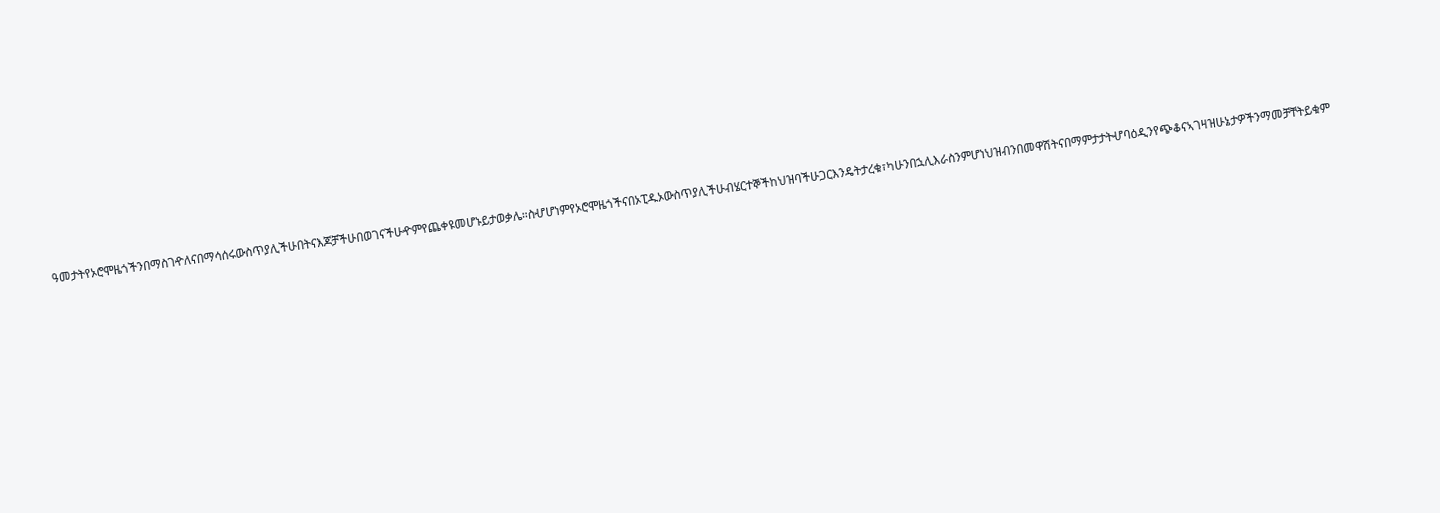ዓመታትየኦሮሞዜጎችንበማስገዯለናበማሳሰሩውስጥያሊችሁበትናእጆቻችሁበወገናችሁዯምየጨቀዩመሆኑይታወቃሌ።ስሇሆነምየኦሮሞዜጎችናበኦፒዱኦውስጥያሊችሁብሄርተኞችከህዝባችሁጋርእንዴትታረቁ፣ካሁንበኋሊእራስንምሆነህዝብንበመዋሽትናበማምታታትሇባዕዲንየጭቆናኣገዛዝሁኔታዎችንማመቻቸትይቁም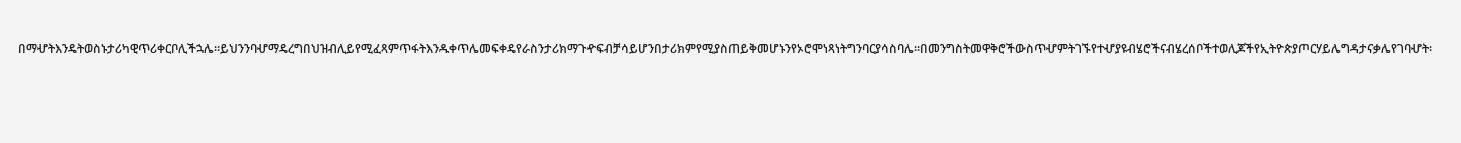በማሇትእንዴትወስኑታሪካዊጥሪቀርቦሊችኋሌ።ይህንንባሇማዴረግበህዝብሊይየሚፈጻምጥፋትእንዱቀጥሌመፍቀዴየራስንታሪክማጉዯፍብቻሳይሆንበታሪክምየሚያስጠይቅመሆኑንየኦሮሞነጻነትግንባርያሳስባሌ።በመንግስትመዋቅሮችውስጥሇምትገኙየተሇያዩብሄሮችናብሄረሰቦችተወሊጆችየኢትዮጵያጦርሃይሌግዳታናቃሌየገባሇት፡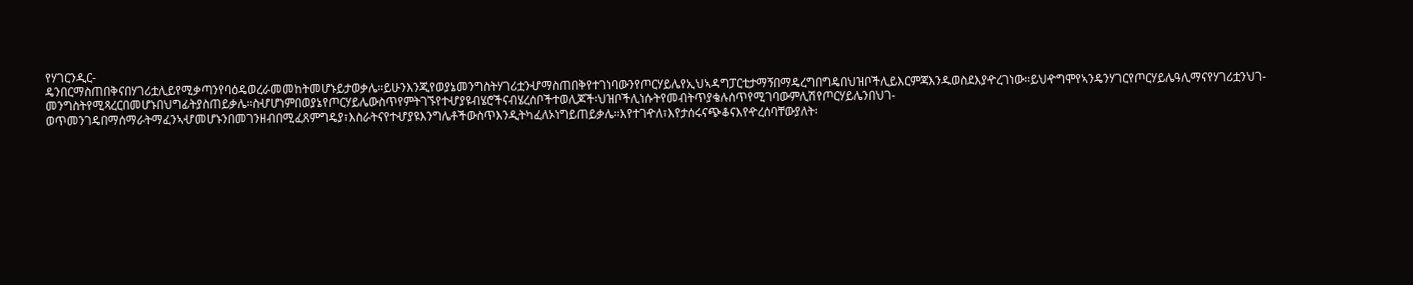የሃገርንዲር-ዴንበርማስጠበቅናበሃገሪቷሊይየሚቃጣንየባዕዴወረራመመከትመሆኑይታወቃሌ።ይሁንእንጂየወያኔመንግስትሃገሪቷንሇማስጠበቅየተገነባውንየጦርሃይሌየኢህኣዳግፓርቲታማኝበማዴረግበግዴበህዝቦችሊይእርምጃእንዱወስደእያዯረገነው።ይህዯግሞየኣንዴንሃገርየጦርሃይሌዓሊማናየሃገሪቷንህገ-መንግስትየሚጻረርበመሆኑበህግፊትያስጠይቃሌ።ስሇሆነምበወያኔየጦርሃይሌውስጥየምትገኙየተሇያዩብሄሮችናብሄረሰቦችተወሊጆች፡ህዝቦችሊነሱትየመብትጥያቄሉሰጥየሚገባውምሊሽየጦርሃይሌንበህገ-ወጥመንገዴበማሰማራትማፈንኣሇመሆኑንበመገንዘብበሚፈጸምግዴያ፣እስራትናየተሇያዩእንግሌቶችውስጥእንዲትካፈለኦነግይጠይቃሌ።እየተገዯለ፣እየታሰሩናጭቆናእየዯረሰባቸውያለት፡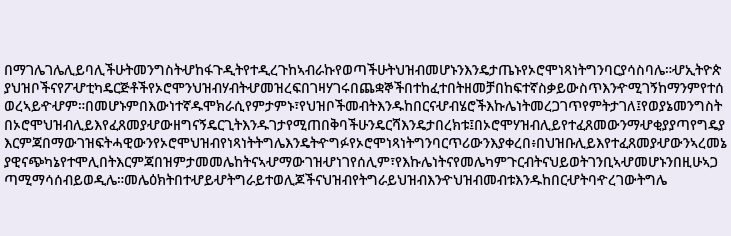በማገሌገሌሊይባሊችሁትመንግስትሇከፋጉዲትየተዲረጉከኣብራኩየወጣችሁትህዝብመሆኑንእንዴታጤኑየኦሮሞነጻነትግንባርያሳስባሌ።ሇኢትዮጵያህዝቦችናየፖሇቲካዴርጅቶችየኦሮሞንህዝብሃብትሇመዝረፍበገዛሃገሩበጨቋኞችበተከፈተበትዘመቻበከፍተኛስቃይውስጥእንዯሚገኝከማንምየተሰወረኣይዯሇም።በመሆኑምበእውነተኛዱሞክራሲየምታምኑ፣የህዝቦችመብትእንዱከበርናሇብሄሮችእኩሌነትመረጋገጥየምትታገለ፤የወያኔመንግስትበኦሮሞህዝብሊይእየፈጸመያሇውዘግናኝዴርጊትእንዱገታየሚጠበቅባችሁንዴርሻእንዴታበረክቱ፤በኦሮሞሃዝብሊይየተፈጸመውንማሇቂያያጣየግዴያእርምጃበማውገዝፍትሓዊውንየኦሮሞህዝብየነጻነትትግሌእንዴትዯግፉየኦሮሞነጻነትግንባርጥሪውንእያቀረበ፥በህዝቡሊይእየተፈጸመያሇውንኣረመኔያዊናጭካኔየተሞሊበትእርምጃበዝምታመመሌከትናኣሇማውገዝሇነገየሰሊም፣የእኩሌነትናየመሌካምጉርብትናህይወትገንቢኣሇመሆኑንበዚሁኣጋጣሚማሳሰብይወዲሌ።መሌዕክትበተሇይሇትግራይተወሊጆችናህዝብየትግራይህዝብእንዯህዝብመብቱእንዱከበርሇትባዯረገውትግሌ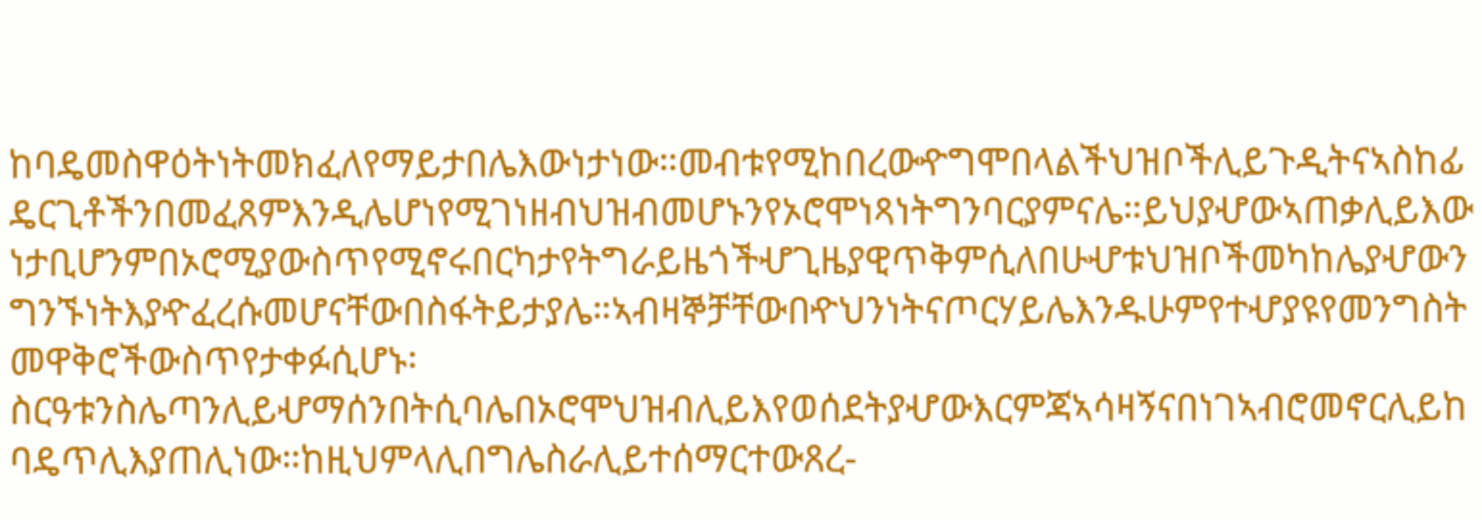ከባዴመስዋዕትነትመክፈለየማይታበሌእውነታነው።መብቱየሚከበረውዯግሞበላልችህዝቦችሊይጉዲትናኣስከፊዴርጊቶችንበመፈጸምእንዲሌሆነየሚገነዘብህዝብመሆኑንየኦሮሞነጻነትግንባርያምናሌ።ይህያሇውኣጠቃሊይእውነታቢሆንምበኦሮሚያውስጥየሚኖሩበርካታየትግራይዜጎችሇጊዜያዊጥቅምሲለበሁሇቱህዝቦችመካከሌያሇውንግንኙነትእያዯፈረሱመሆናቸውበስፋትይታያሌ።ኣብዛኞቻቸውበዯህንነትናጦርሃይሌእንዱሁምየተሇያዩየመንግስትመዋቅሮችውስጥየታቀፉሲሆኑ፡ስርዓቱንስሌጣንሊይሇማሰንበትሲባሌበኦሮሞህዝብሊይእየወሰደትያሇውእርምጃኣሳዛኝናበነገኣብሮመኖርሊይከባዴጥሊእያጠሊነው።ከዚህምላሊበግሌስራሊይተሰማርተውጸረ-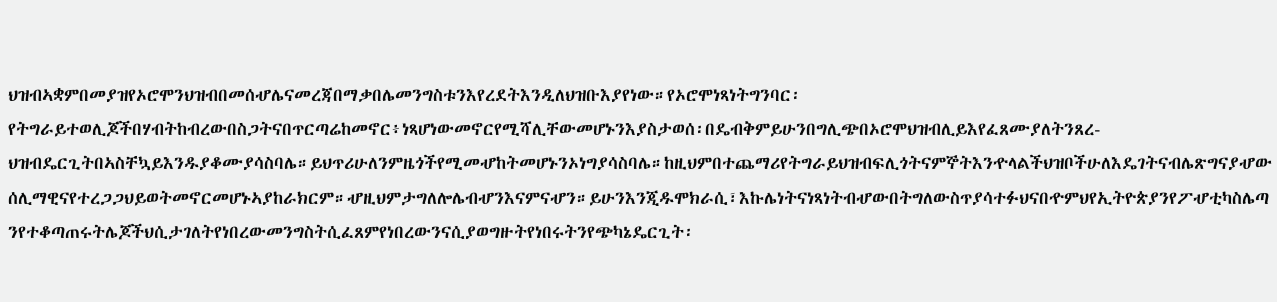ህዝብኣቋምበመያዝየኦሮሞንህዝብበመሰሇሌናመረጃበማቃበሌመንግስቱንእየረደትእንዲለህዝቡእያየነው።የኦሮሞነጻነትግንባር፡የትግራይተወሊጆችበሃብትከብረውበስጋትናበጥርጣሬከመኖር፥ነጻሆነውመኖርየሚሻሊቸውመሆኑንእያስታወሰ፡በዴብቅምይሁንበግሊጭበኦሮሞህዝብሊይእየፈጸሙያለትንጸረ-ህዝብዴርጊትበኣስቸኳይእንዱያቆሙያሳስባሌ።ይህጥሪሁለንምዜጎችየሚመሇከትመሆኑንኦነግያሳስባሌ።ከዚህምበተጨማሪየትግራይህዝብፍሊጎትናምኞትእንዯላልችህዝቦችሁለእዴገትናብሌጽግናያሇውሰሊማዊናየተረጋጋህይወትመኖርመሆኑኣያከራክርም።ሇዚህምታግለሎሌብሇንእናምናሇን።ይሁንእንጂዱሞክራሲ፣እኩሌነትናነጻነትብሇውበትግለውስጥያሳተፉህናበዯምህየኢትዮጵያንየፖሇቲካስሌጣንየተቆጣጠሩትሌጆችህሲታገለትየነበረውመንግስትሲፈጸምየነበረውንናሲያወግዙትየነበሩትንየጭካኔዴርጊት፡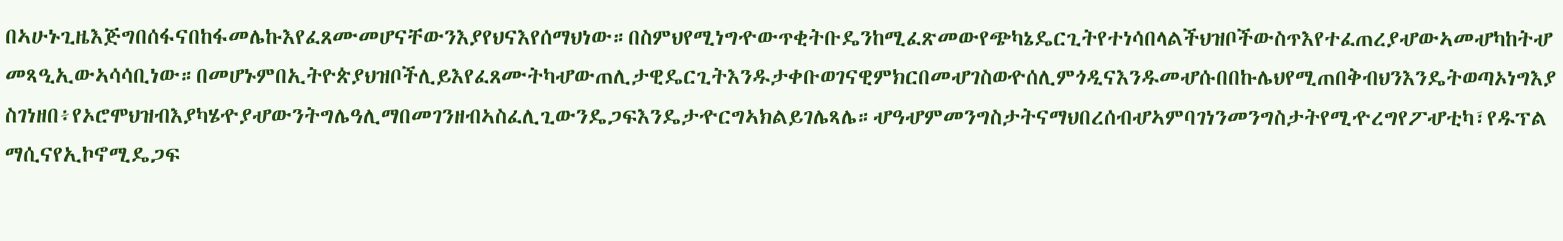በኣሁኑጊዜእጅግበሰፋናበከፋመሌኩእየፈጸሙመሆናቸውንእያየህናእየሰማህነው።በስምህየሚነግዯውጥቂትቡዴንከሚፈጽመውየጭካኔዴርጊትየተነሳበላልችህዝቦችውስጥእየተፈጠረያሇውኣመሇካከትሇመጻዒኢውኣሳሳቢነው።በመሆኑምበኢትዮጵያህዝቦችሊይእየፈጸሙትካሇውጠሊታዊዴርጊትእንዱታቀቡወገናዊምክርበመሇገስወዯሰሊምጎዲናእንዱመሇሱበበኩሌህየሚጠበቅብህንእንዴትወጣኦነግእያስገነዘበ፥የኦሮሞህዝብእያካሄዯያሇውንትግሌዓሊማበመገንዘብኣስፈሊጊውንዴጋፍእንዴታዯርግኣክልይገሌጻሌ።ሇዓሇምመንግስታትናማህበረሰብሇኣምባገነንመንግስታትየሚዯረግየፖሇቲካ፣የዱፕልማሲናየኢኮኖሚዴጋፍ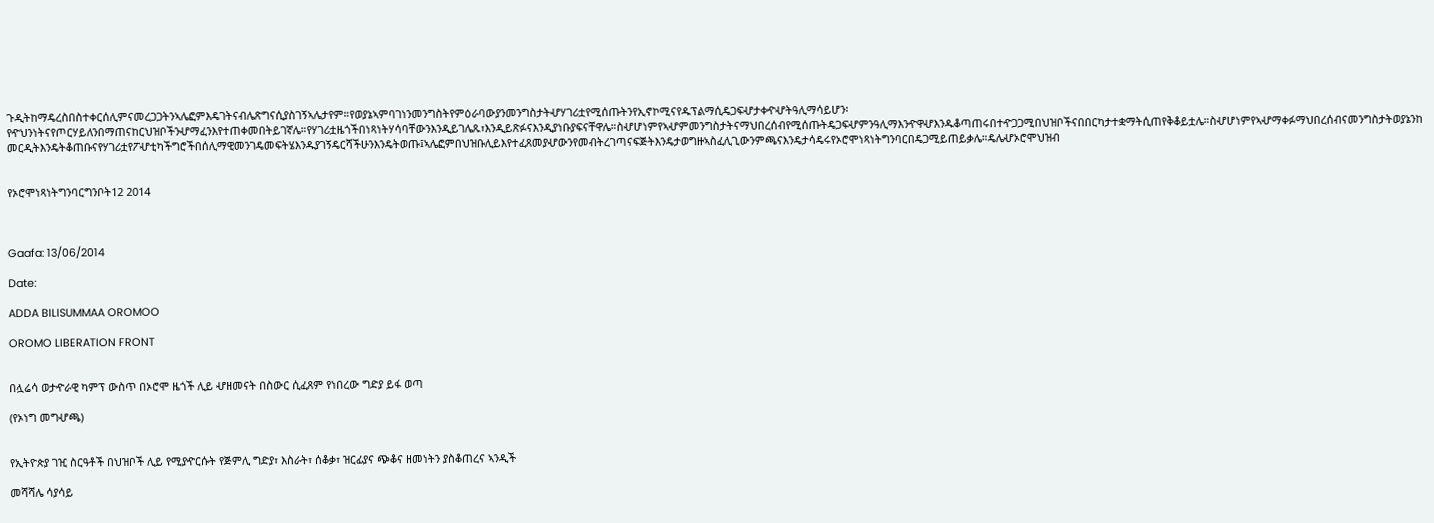ጉዲትከማዴረስበስተቀርሰሊምናመረጋጋትንኣሌፎምእዴገትናብሌጽግናሲያስገኝኣሌታየም።የወያኔኣምባገነንመንግስትየምዕራባውያንመንግስታትሇሃገሪቷየሚሰጡትንየኢኖኮሚናየዱፕልማሲዴጋፍሇታቀዯሇትዓሊማሳይሆን፡የዯህንነትናየጦርሃይለንበማጠናከርህዝቦችንሇማፈንእየተጠቀመበትይገኛሌ።የሃገሪቷዜጎችበነጻነትሃሳባቸውንእንዲይገሌጹ፣እንዲይጽፉናእንዲያነቡያፍናቸዋሌ።ስሇሆነምየኣሇምመንግስታትናማህበረሰብየሚሰጡትዴጋፍሇምንዓሊማእንዯዋሇእንዱቆጣጠሩበተዯጋጋሚበህዝቦችናበበርካታተቋማትሲጠየቅቆይቷሌ።ስሇሆነምየኣሇማቀፉማህበረሰብናመንግስታትወያኔንከመርዲትእንዴትቆጠቡናየሃገሪቷየፖሇቲካችግሮችበሰሊማዊመንገዴመፍትሄእንዱያገኝዴርሻችሁንእንዴትወጡ፤ኣሌፎምበህዝቡሊይእየተፈጸመያሇውንየመብትረገጣናፍጅትእንዴታወግዙኣስፈሊጊውንምጫናእንዴታሳዴሩየኦሮሞነጻነትግንባርበዴጋሚይጠይቃሌ።ዴሌሇኦሮሞህዝብ


የኦሮሞነጻነትግንባርግንቦት12 2014



Gaafa: 13/06/2014

Date:

ADDA BILISUMMAA OROMOO

OROMO LIBERATION FRONT


በሏሬሳ ወታዯራዊ ካምፕ ውስጥ በኦሮሞ ዜጎች ሊይ ሇዘመናት በስውር ሲፈጸም የነበረው ግድያ ይፋ ወጣ

(የኦነግ መግሇጫ)


የኢትዮጵያ ገዢ ስርዓቶች በህዝቦች ሊይ የሚያዯርሱት የጅምሊ ግድያ፣ እስራት፣ ሰቆቃ፣ ዝርፊያና ጭቆና ዘመነትን ያስቆጠረና ኣንዲች

መሻሻሌ ሳያሳይ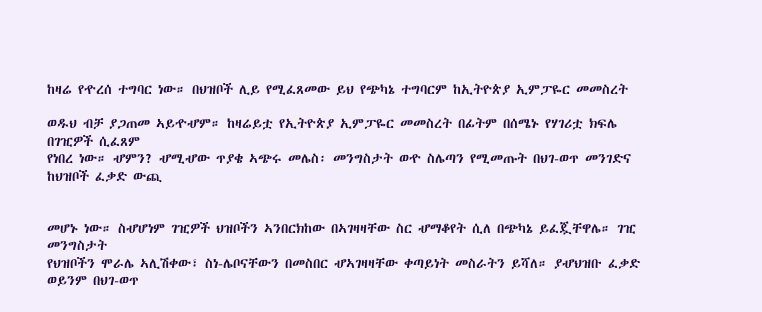ከዛሬ የዯረሰ ተግባር ነው። በህዝቦች ሊይ የሚፈጸመው ይህ የጭካኔ ተግባርም ከኢትዮጵያ ኢምፓዬር መመስረት

ወዱህ ብቻ ያጋጠመ ኣይዯሇም። ከዛሬይቷ የኢትዮጵያ ኢምፓዬር መመስረት በፊትም በሰሜኑ የሃገሪቷ ክፍሌ በገዢዎች ሲፈጸም
የነበረ ነው። ሇምን? ሇሚሇው ጥያቄ ኣጭሩ መሌስ፡ መንግስታት ወዯ ስሌጣን የሚመጡት በህገ-ወጥ መንገድና ከህዝቦች ፈቃድ ውጪ


መሆኑ ነው። ስሇሆነም ገዢዎች ህዝቦችን ኣንበርክከው በኣገዛዛቸው ስር ሇማቆየት ሲለ በጭካኔ ይፈጇቸዋሌ። ገዢ መንግስታት
የህዝቦችን ሞራሌ ኣሊሽቀው፣ ስነ-ሌቦናቸውን በመስበር ሇኣገዛዛቸው ቀጣይነት መስራትን ይሻለ። ያሇህዝቡ ፈቃድ ወይንም በህገ-ወጥ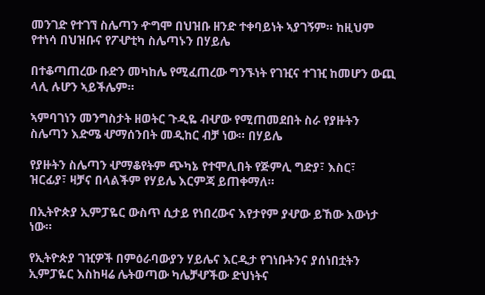መንገድ የተገኘ ስሌጣን ዯግሞ በህዝቡ ዘንድ ተቀባይነት ኣያገኝም። ከዚህም የተነሳ በህዝቡና የፖሇቲካ ስሌጣኑን በሃይሌ

በተቆጣጠረው ቡድን መካከሌ የሚፈጠረው ግንኙነት የገዢና ተገዢ ከመሆን ውጪ ላሊ ሉሆን ኣይችሌም።

ኣምባገነን መንግስታት ዘወትር ጉዲዬ ብሇው የሚጠመደበት ስራ የያዙትን ስሌጣን እድሜ ሇማሰንበት መዲከር ብቻ ነው። በሃይሌ

የያዙትን ስሌጣን ሇማቆየትም ጭካኔ የተሞሊበት የጅምሊ ግድያ፣ እስር፣ ዝርፊያ፣ ዛቻና በላልችም የሃይሌ እርምጃ ይጠቀማለ።

በኢትዮጵያ ኢምፓዬር ውስጥ ሲታይ የነበረውና እየታየም ያሇው ይኸው እውነታ ነው።

የኢትዮጵያ ገዢዎች በምዕራባውያን ሃይሌና እርዲታ የገነቡትንና ያሰነበቷትን ኢምፓዬር እስከዛሬ ሌትወጣው ካሌቻሇችው ድህነትና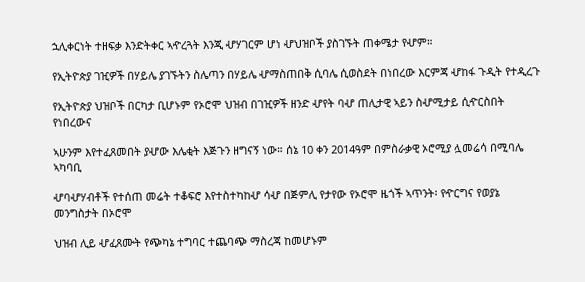ኋሊቀርነት ተዘፍቃ እንድትቀር ኣዯረጓት እንጂ ሇሃገርም ሆነ ሇህዝቦች ያስገኙት ጠቀሜታ የሇም።

የኢትዮጵያ ገዢዎች በሃይሌ ያገኙትን ስሌጣን በሃይሌ ሇማስጠበቅ ሲባሌ ሲወስደት በነበረው እርምጃ ሇከፋ ጉዲት የተዲረጉ

የኢትዮጵያ ህዝቦች በርካታ ቢሆኑም የኦሮሞ ህዝብ በገዢዎች ዘንድ ሇየት ባሇ ጠሊታዊ ኣይን ስሇሚታይ ሲዯርስበት የነበረውና

ኣሁንም እየተፈጸመበት ያሇው እሌቂት እጅጉን ዘግናኝ ነው። ሰኔ 10 ቀን 2014ዓም በምስራቃዊ ኦሮሚያ ሏመሬሳ በሚባሌ ኣካባቢ

ሇባሇሃብቶች የተሰጠ መሬት ተቆፍሮ እየተስተካከሇ ሳሇ በጅምሊ የታየው የኦሮሞ ዜጎች ኣጥንት፡ የዯርግና የወያኔ መንግስታት በኦሮሞ

ህዝብ ሊይ ሇፈጸሙት የጭካኔ ተግባር ተጨባጭ ማስረጃ ከመሆኑም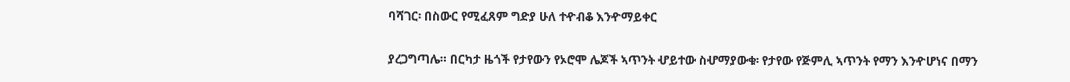ባሻገር፡ በስውር የሚፈጸም ግድያ ሁለ ተዯብቆ እንዯማይቀር

ያረጋግጣሌ። በርካታ ዜጎች የታየውን የኦሮሞ ሌጆች ኣጥንት ሇይተው ስሇማያውቁ፡ የታየው የጅምሊ ኣጥንት የማን እንዯሆነና በማን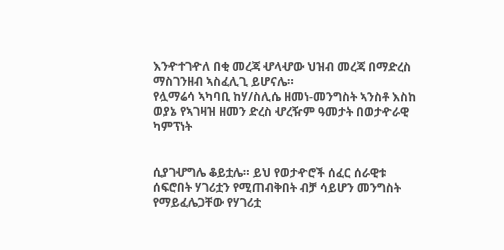እንዯተገዯለ በቂ መረጃ ሇላሇው ህዝብ መረጃ በማድረስ ማስገንዘብ ኣስፈሊጊ ይሆናሌ።
የሏማሬሳ ኣካባቢ ከሃ/ስሊሴ ዘመነ-መንግስት ኣንስቶ እስከ ወያኔ የኣገዛዝ ዘመን ድረስ ሇረዥም ዓመታት በወታዯራዊ ካምፕነት


ሲያገሇግሌ ቆይቷሌ። ይህ የወታዯሮች ሰፈር ሰራዊቱ ሰፍሮበት ሃገሪቷን የሚጠብቅበት ብቻ ሳይሆን መንግስት የማይፈሌጋቸው የሃገሪቷ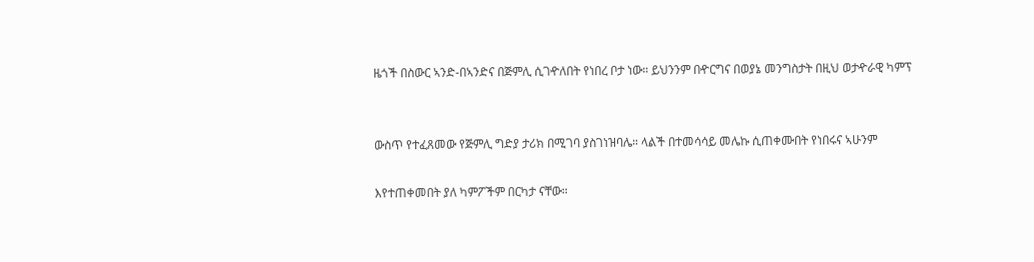ዜጎች በስውር ኣንድ-በኣንድና በጅምሊ ሲገዯለበት የነበረ ቦታ ነው። ይህንንም በዯርግና በወያኔ መንግስታት በዚህ ወታዯራዊ ካምፕ


ውስጥ የተፈጸመው የጅምሊ ግድያ ታሪክ በሚገባ ያስገነዝባሌ። ላልች በተመሳሳይ መሌኩ ሲጠቀሙበት የነበሩና ኣሁንም

እየተጠቀመበት ያለ ካምፖችም በርካታ ናቸው።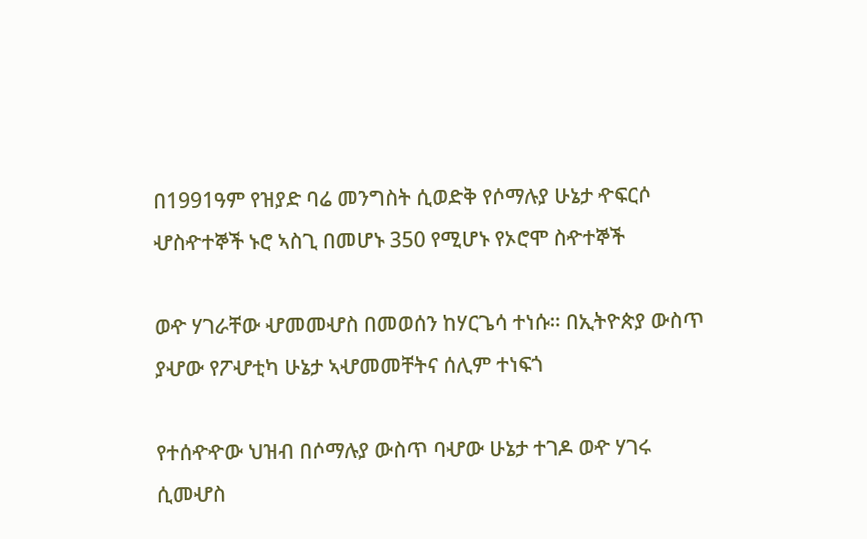በ1991ዓም የዝያድ ባሬ መንግስት ሲወድቅ የሶማሉያ ሁኔታ ዯፍርሶ ሇስዯተኞች ኑሮ ኣስጊ በመሆኑ 350 የሚሆኑ የኦሮሞ ስዯተኞች

ወዯ ሃገራቸው ሇመመሇስ በመወሰን ከሃርጌሳ ተነሱ። በኢትዮጵያ ውስጥ ያሇው የፖሇቲካ ሁኔታ ኣሇመመቸትና ሰሊም ተነፍጎ

የተሰዯዯው ህዝብ በሶማሉያ ውስጥ ባሇው ሁኔታ ተገዶ ወዯ ሃገሩ ሲመሇስ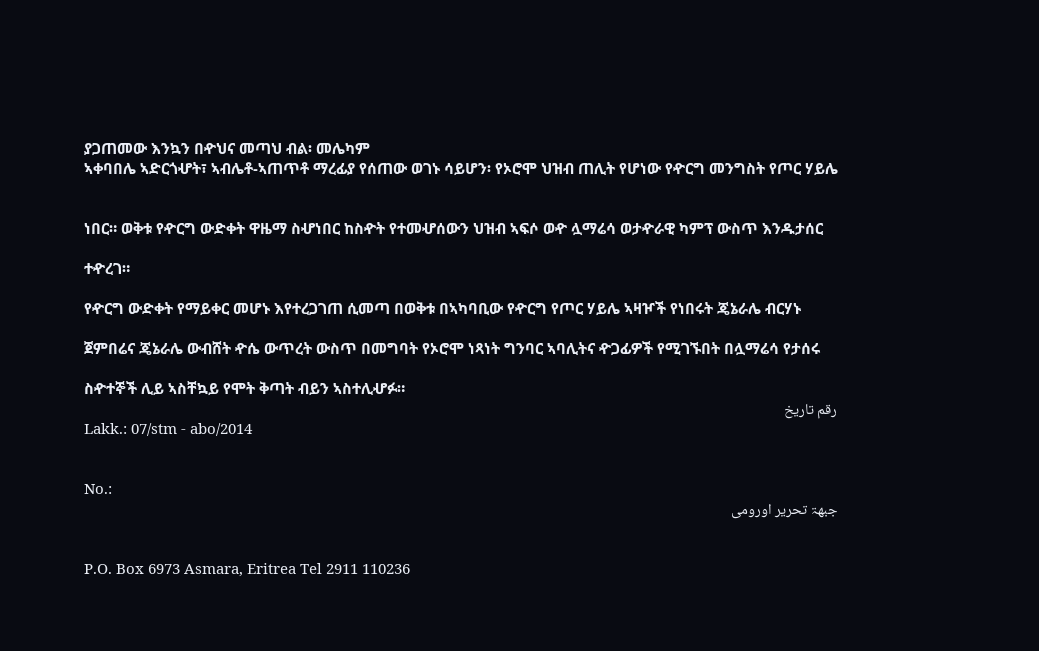ያጋጠመው እንኳን በዯህና መጣህ ብል፡ መሌካም
ኣቀባበሌ ኣድርጎሇት፣ ኣብሌቶ-ኣጠጥቶ ማረፊያ የሰጠው ወገኑ ሳይሆን፡ የኦሮሞ ህዝብ ጠሊት የሆነው የዯርግ መንግስት የጦር ሃይሌ


ነበር። ወቅቱ የዯርግ ውድቀት ዋዜማ ስሇነበር ከስዯት የተመሇሰውን ህዝብ ኣፍሶ ወዯ ሏማሬሳ ወታዯራዊ ካምፕ ውስጥ እንዱታሰር

ተዯረገ።

የዯርግ ውድቀት የማይቀር መሆኑ እየተረጋገጠ ሲመጣ በወቅቱ በኣካባቢው የዯርግ የጦር ሃይሌ ኣዛዦች የነበሩት ጄኔራሌ ብርሃኑ

ጀምበሬና ጄኔራሌ ውብሸት ዯሴ ውጥረት ውስጥ በመግባት የኦሮሞ ነጻነት ግንባር ኣባሊትና ዯጋፊዎች የሚገኙበት በሏማሬሳ የታሰሩ

ስዯተኞች ሊይ ኣስቸኳይ የሞት ቅጣት ብይን ኣስተሊሇፉ።
رقم تاريخ
Lakk.: 07/stm - abo/2014


No.:
جبهۃ تحرير اورومى


P.O. Box 6973 Asmara, Eritrea Tel 2911 110236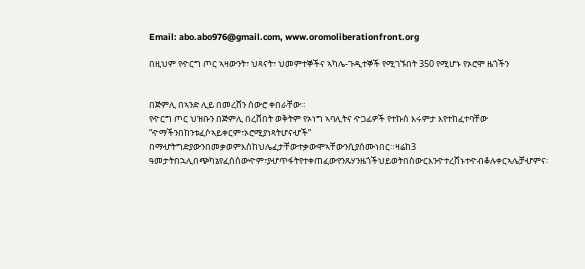Email: abo.abo976@gmail.com, www.oromoliberationfront.org

በዚህም የዯርግ ጦር ኣዛውንት፣ ህጻናት፣ ህመምተኞችና ኣካሌ-ጉዲተኞች የሚገኙበት 350 የሚሆኑ የኦሮሞ ዜጎችን


በጅምሊ በኣንድ ሊይ በመረሸን ሰውሮ ቀበራቸው።
የዯርግ ጦር ህዝቡን በጅምሊ በረሸበት ወቅትም የኦነግ ኣባሊትና ዯጋፊዎች የተኩስ እሩምታ እየተከፈተባቸው “ዯማችንበከንቱፈሶኣይቀርም፣ኦሮሚያነጻትሆናሇች” በማሇትግድያውንበመቃወምእስከህሌፈታቸውተቃውሞኣቸውንሲያሰሙነበር።ዛሬከ3 ዓመታትበኋሊበጭካኔየፈሰሰውዯም፣ያሇጥፋትየተቀጠፈውየንጹሃንዜጎችህይወትበስውርእንዯተረሸኑተዯብቆሉቀርኣሌቻሇምና፡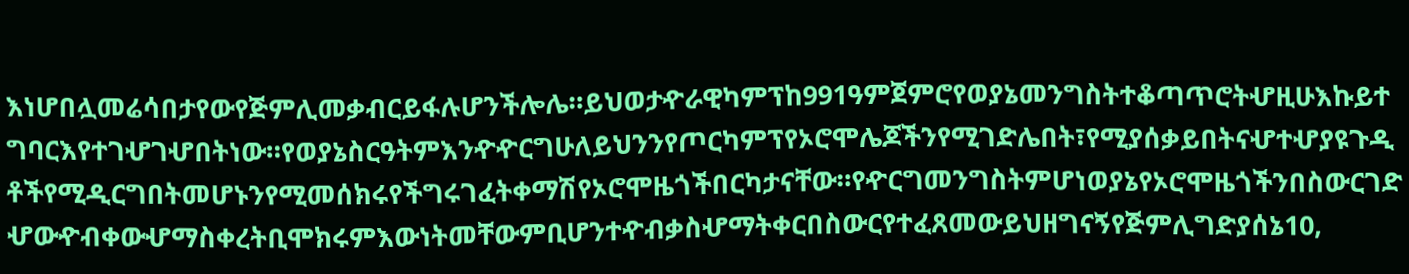እነሆበሏመሬሳበታየውየጅምሊመቃብርይፋሉሆንችሎሌ።ይህወታዯራዊካምፕከ991ዓምጀምሮየወያኔመንግስትተቆጣጥሮትሇዚሁእኩይተግባርእየተገሇገሇበትነው።የወያኔስርዓትምእንዯዯርግሁለይህንንየጦርካምፕየኦሮሞሌጆችንየሚገድሌበት፣የሚያሰቃይበትናሇተሇያዩጉዲቶችየሚዲርግበትመሆኑንየሚመሰክሩየችግሩገፈትቀማሽየኦሮሞዜጎችበርካታናቸው።የዯርግመንግስትምሆነወያኔየኦሮሞዜጎችንበስውርገድሇውዯብቀውሇማስቀረትቢሞክሩምእውነትመቸውምቢሆንተዯብቃስሇማትቀርበስውርየተፈጸመውይህዘግናኝየጅምሊግድያሰኔ10,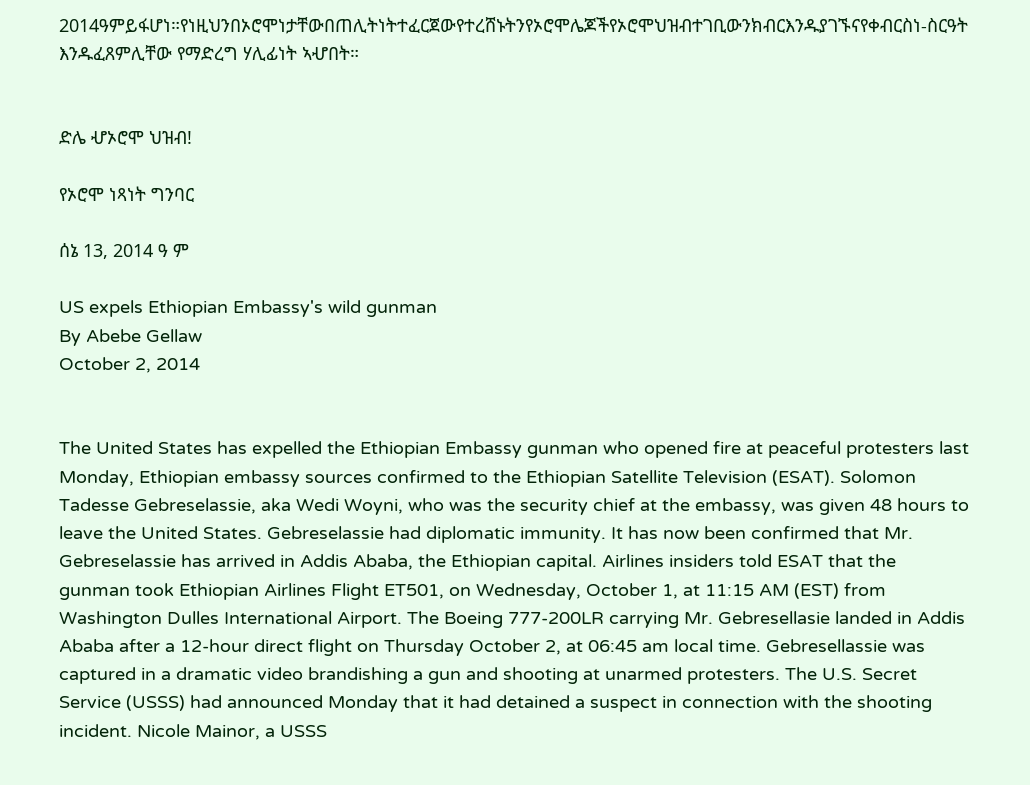2014ዓምይፋሆነ።የነዚህንበኦሮሞነታቸውበጠሊትነትተፈርጀውየተረሸኑትንየኦሮሞሌጆችየኦሮሞህዝብተገቢውንክብርእንዱያገኙናየቀብርስነ-ስርዓት እንዱፈጸምሊቸው የማድረግ ሃሊፊነት ኣሇበት።


ድሌ ሇኦሮሞ ህዝብ!

የኦሮሞ ነጻነት ግንባር

ሰኔ 13, 2014 ዓ ም

US expels Ethiopian Embassy's wild gunman
By Abebe Gellaw
October 2, 2014


The United States has expelled the Ethiopian Embassy gunman who opened fire at peaceful protesters last Monday, Ethiopian embassy sources confirmed to the Ethiopian Satellite Television (ESAT). Solomon Tadesse Gebreselassie, aka Wedi Woyni, who was the security chief at the embassy, was given 48 hours to leave the United States. Gebreselassie had diplomatic immunity. It has now been confirmed that Mr. Gebreselassie has arrived in Addis Ababa, the Ethiopian capital. Airlines insiders told ESAT that the gunman took Ethiopian Airlines Flight ET501, on Wednesday, October 1, at 11:15 AM (EST) from Washington Dulles International Airport. The Boeing 777-200LR carrying Mr. Gebresellasie landed in Addis Ababa after a 12-hour direct flight on Thursday October 2, at 06:45 am local time. Gebresellassie was captured in a dramatic video brandishing a gun and shooting at unarmed protesters. The U.S. Secret Service (USSS) had announced Monday that it had detained a suspect in connection with the shooting incident. Nicole Mainor, a USSS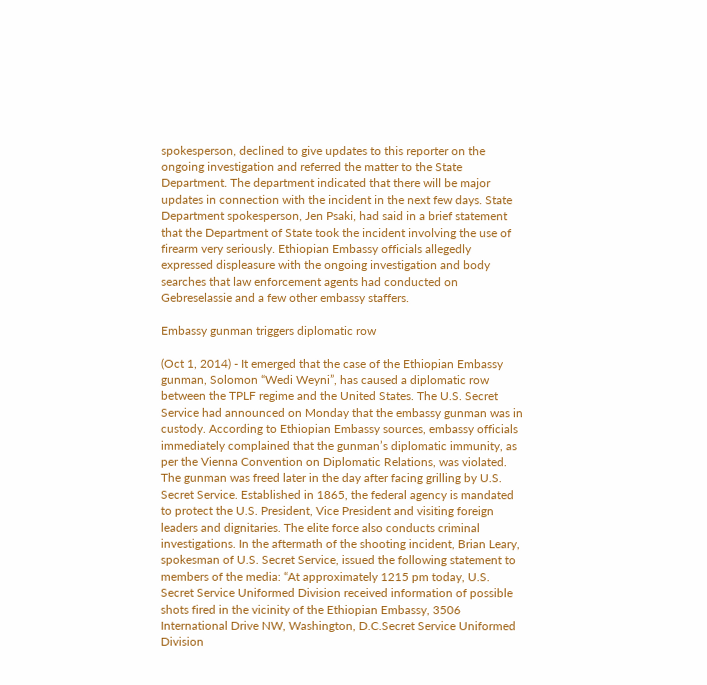spokesperson, declined to give updates to this reporter on the ongoing investigation and referred the matter to the State Department. The department indicated that there will be major updates in connection with the incident in the next few days. State Department spokesperson, Jen Psaki, had said in a brief statement that the Department of State took the incident involving the use of firearm very seriously. Ethiopian Embassy officials allegedly expressed displeasure with the ongoing investigation and body searches that law enforcement agents had conducted on Gebreselassie and a few other embassy staffers.

Embassy gunman triggers diplomatic row

(Oct 1, 2014) - It emerged that the case of the Ethiopian Embassy gunman, Solomon “Wedi Weyni”, has caused a diplomatic row between the TPLF regime and the United States. The U.S. Secret Service had announced on Monday that the embassy gunman was in custody. According to Ethiopian Embassy sources, embassy officials immediately complained that the gunman’s diplomatic immunity, as per the Vienna Convention on Diplomatic Relations, was violated. The gunman was freed later in the day after facing grilling by U.S. Secret Service. Established in 1865, the federal agency is mandated to protect the U.S. President, Vice President and visiting foreign leaders and dignitaries. The elite force also conducts criminal investigations. In the aftermath of the shooting incident, Brian Leary, spokesman of U.S. Secret Service, issued the following statement to members of the media: “At approximately 1215 pm today, U.S. Secret Service Uniformed Division received information of possible shots fired in the vicinity of the Ethiopian Embassy, 3506 International Drive NW, Washington, D.C.Secret Service Uniformed Division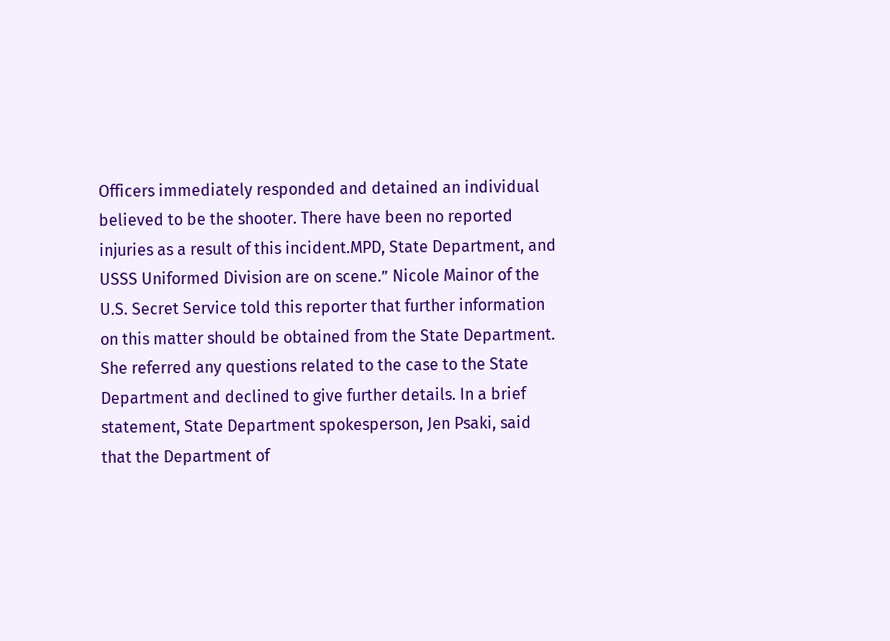Officers immediately responded and detained an individual believed to be the shooter. There have been no reported injuries as a result of this incident.MPD, State Department, and USSS Uniformed Division are on scene.” Nicole Mainor of the U.S. Secret Service told this reporter that further information on this matter should be obtained from the State Department. She referred any questions related to the case to the State Department and declined to give further details. In a brief statement, State Department spokesperson, Jen Psaki, said that the Department of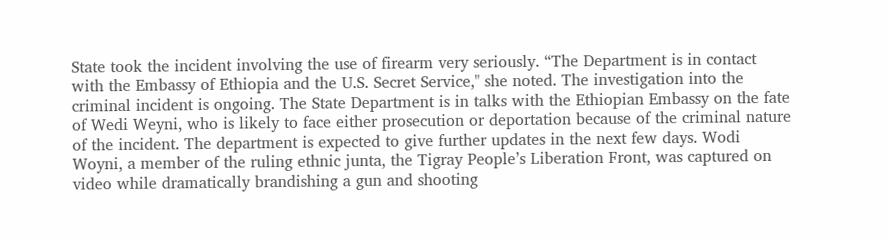State took the incident involving the use of firearm very seriously. “The Department is in contact with the Embassy of Ethiopia and the U.S. Secret Service," she noted. The investigation into the criminal incident is ongoing. The State Department is in talks with the Ethiopian Embassy on the fate of Wedi Weyni, who is likely to face either prosecution or deportation because of the criminal nature of the incident. The department is expected to give further updates in the next few days. Wodi Woyni, a member of the ruling ethnic junta, the Tigray People’s Liberation Front, was captured on video while dramatically brandishing a gun and shooting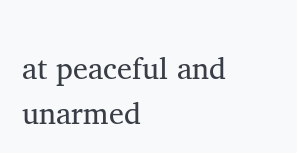at peaceful and unarmed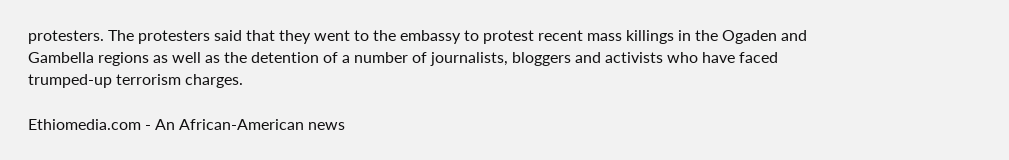protesters. The protesters said that they went to the embassy to protest recent mass killings in the Ogaden and Gambella regions as well as the detention of a number of journalists, bloggers and activists who have faced trumped-up terrorism charges.

Ethiomedia.com - An African-American news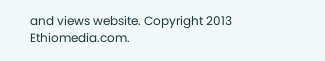and views website. Copyright 2013 Ethiomedia.com.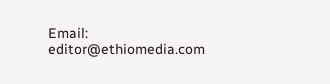Email: editor@ethiomedia.com